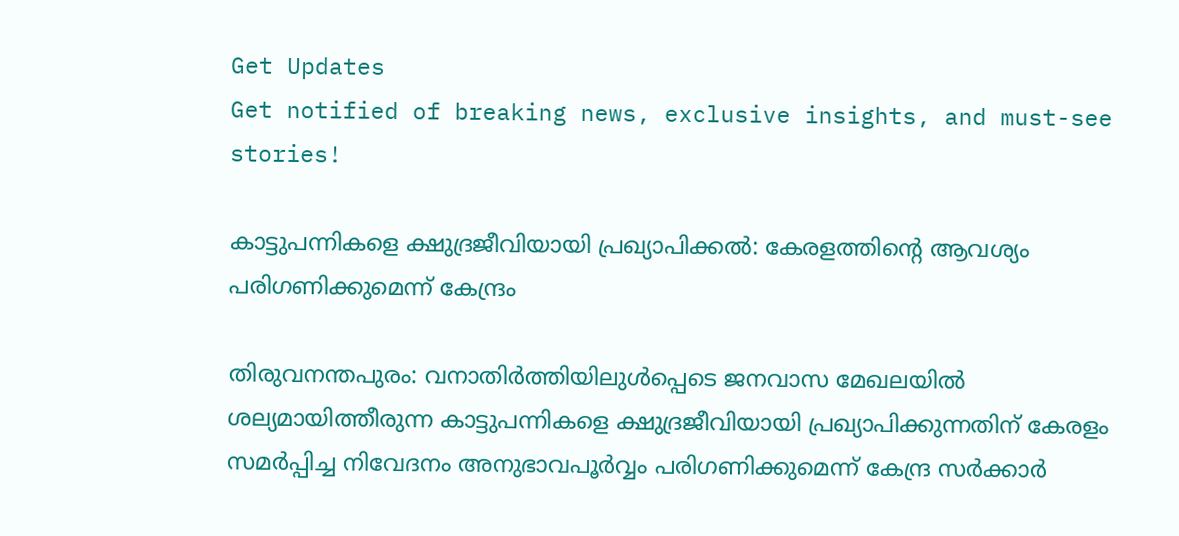Get Updates
Get notified of breaking news, exclusive insights, and must-see stories!

കാട്ടുപന്നികളെ ക്ഷുദ്രജീവിയായി പ്രഖ്യാപിക്കല്‍: കേരളത്തിന്റെ ആവശ്യം പരിഗണിക്കുമെന്ന് കേന്ദ്രം

തിരുവനന്തപുരം: വനാതിര്‍ത്തിയിലുള്‍പ്പെടെ ജനവാസ മേഖലയില്‍ ശല്യമായിത്തീരുന്ന കാട്ടുപന്നികളെ ക്ഷുദ്രജീവിയായി പ്രഖ്യാപിക്കുന്നതിന് കേരളം സമര്‍പ്പിച്ച നിവേദനം അനുഭാവപൂര്‍വ്വം പരിഗണിക്കുമെന്ന് കേന്ദ്ര സര്‍ക്കാര്‍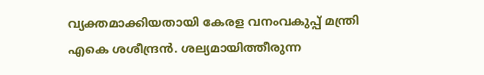വ്യക്തമാക്കിയതായി കേരള വനംവകുപ്പ് മന്ത്രി എകെ ശശീന്ദ്രന്‍. ശല്യമായിത്തീരുന്ന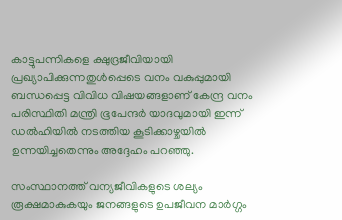കാട്ടുപന്നികളെ ക്ഷുദ്രജീവിയായി പ്രഖ്യാപിക്കുന്നതുള്‍പ്പെടെ വനം വകുപ്പുമായി ബന്ധപ്പെട്ട വിവിധ വിഷയങ്ങളാണ് കേന്ദ്ര വനം പരിസ്ഥിതി മന്ത്രി ഭൂപേന്ദര്‍ യാദവുമായി ഇന്ന് ഡല്‍ഹിയില്‍ നടത്തിയ കൂടിക്കാഴ്ചയില്‍ ഉന്നയിച്ചതെന്നും അദ്ദേഹം പറഞ്ഞു.

സംസ്ഥാനത്ത് വന്യജീവികളുടെ ശല്യം രൂക്ഷമാകുകയും ജനങ്ങളുടെ ഉപജീവന മാര്‍ഗ്ഗം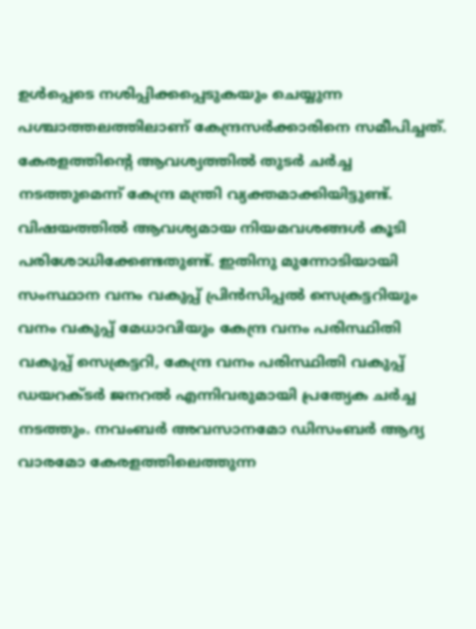ഉള്‍പ്പെടെ നശിപ്പിക്കപ്പെടുകയും ചെയ്യുന്ന പശ്ചാത്തലത്തിലാണ് കേന്ദ്രസര്‍ക്കാരിനെ സമീപിച്ചത്. കേരളത്തിന്റെ ആവശ്യത്തില്‍ തുടര്‍ ചര്‍ച്ച നടത്തുമെന്ന് കേന്ദ്ര മന്ത്രി വ്യക്തമാക്കിയിട്ടുണ്ട്. വിഷയത്തില്‍ ആവശ്യമായ നിയമവശങ്ങള്‍ കൂടി പരിശോധിക്കേണ്ടതുണ്ട്. ഇതിനു മുന്നോടിയായി സംസ്ഥാന വനം വകുപ്പ് പ്രിന്‍സിപ്പല്‍ സെക്രട്ടറിയും വനം വകുപ്പ് മേധാവിയും കേന്ദ്ര വനം പരിസ്ഥിതി വകുപ്പ് സെക്രട്ടറി, കേന്ദ്ര വനം പരിസ്ഥിതി വകുപ്പ് ഡയറക്ടര്‍ ജനറല്‍ എന്നിവരുമായി പ്രത്യേക ചര്‍ച്ച നടത്തും. നവംബര്‍ അവസാനമോ ഡിസംബര്‍ ആദ്യ വാരമോ കേരളത്തിലെത്തുന്ന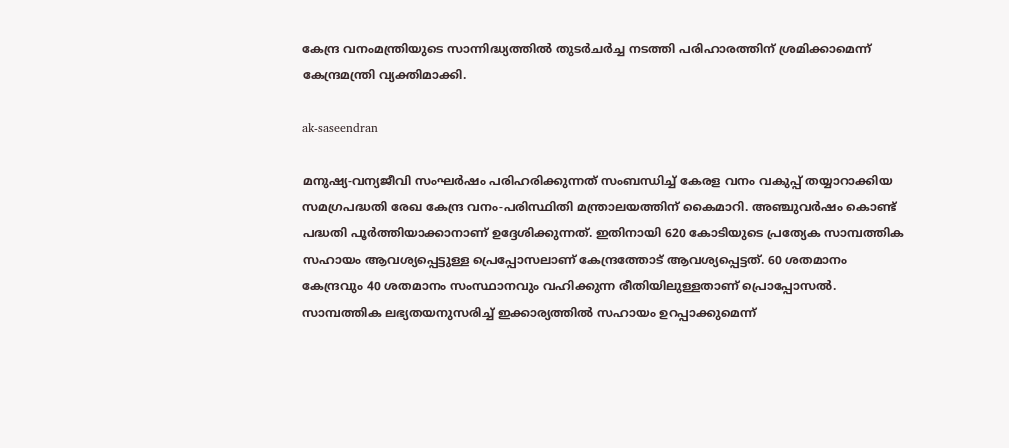കേന്ദ്ര വനംമന്ത്രിയുടെ സാന്നിദ്ധ്യത്തില്‍ തുടര്‍ചര്‍ച്ച നടത്തി പരിഹാരത്തിന് ശ്രമിക്കാമെന്ന് കേന്ദ്രമന്ത്രി വ്യക്തിമാക്കി.

ak-saseendran

മനുഷ്യ-വന്യജീവി സംഘര്‍ഷം പരിഹരിക്കുന്നത് സംബന്ധിച്ച് കേരള വനം വകുപ്പ് തയ്യാറാക്കിയ സമഗ്രപദ്ധതി രേഖ കേന്ദ്ര വനം-പരിസ്ഥിതി മന്ത്രാലയത്തിന് കൈമാറി. അഞ്ചുവര്‍ഷം കൊണ്ട് പദ്ധതി പൂര്‍ത്തിയാക്കാനാണ് ഉദ്ദേശിക്കുന്നത്. ഇതിനായി 620 കോടിയുടെ പ്രത്യേക സാമ്പത്തിക സഹായം ആവശ്യപ്പെട്ടുള്ള പ്രെപ്പോസലാണ് കേന്ദ്രത്തോട് ആവശ്യപ്പെട്ടത്. 60 ശതമാനം കേന്ദ്രവും 40 ശതമാനം സംസ്ഥാനവും വഹിക്കുന്ന രീതിയിലുള്ളതാണ് പ്രൊപ്പോസല്‍. സാമ്പത്തിക ലഭ്യതയനുസരിച്ച് ഇക്കാര്യത്തില്‍ സഹായം ഉറപ്പാക്കുമെന്ന്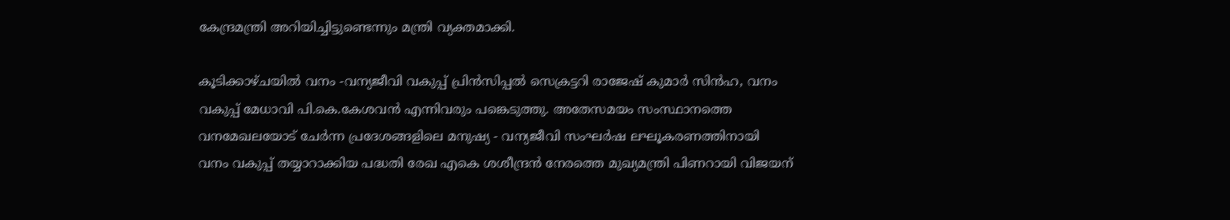കേന്ദ്രമന്ത്രി അറിയിച്ചിട്ടുണ്ടെന്നും മന്ത്രി വ്യക്തമാക്കി.

കൂടിക്കാഴ്ചയില്‍ വനം -വന്യജീവി വകുപ്പ് പ്രിന്‍സിപ്പല്‍ സെക്രട്ടറി രാജേഷ് കുമാര്‍ സിന്‍ഹ, വനം വകുപ്പ് മേധാവി പി.കെ.കേശവന്‍ എന്നിവരും പങ്കെടുത്തു. അതേസമയം സംസ്ഥാനത്തെ വനമേഖലയോട് ചേര്‍ന്ന പ്രദേശങ്ങളിലെ മനുഷ്യ - വന്യജീവി സംഘര്‍ഷ ലഘൂകരണത്തിനായി വനം വകുപ്പ് തയ്യാറാക്കിയ പദ്ധതി രേഖ എകെ ശശീന്ദ്രന്‍ നേരത്തെ മുഖ്യമന്ത്രി പിണറായി വിജയന്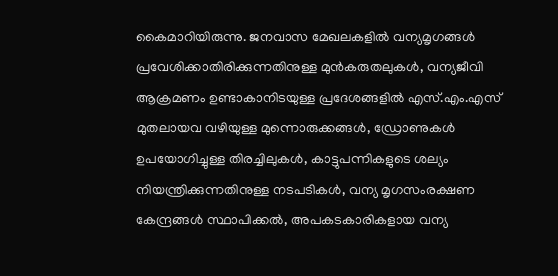കൈമാറിയിരുന്നു. ജനവാസ മേഖലകളില്‍ വന്യമൃഗങ്ങള്‍ പ്രവേശിക്കാതിരിക്കുന്നതിനുള്ള മുന്‍കരുതലുകള്‍, വന്യജീവി ആക്രമണം ഉണ്ടാകാനിടയുള്ള പ്രദേശങ്ങളില്‍ എസ്.എം.എസ് മുതലായവ വഴിയുള്ള മുന്നൊരുക്കങ്ങള്‍, ഡ്രോണുകള്‍ ഉപയോഗിച്ചുള്ള തിരച്ചിലുകള്‍, കാട്ടുപന്നികളുടെ ശല്യം നിയന്ത്രിക്കുന്നതിനുള്ള നടപടികള്‍, വന്യ മൃഗസംരക്ഷണ കേന്ദ്രങ്ങള്‍ സ്ഥാപിക്കല്‍, അപകടകാരികളായ വന്യ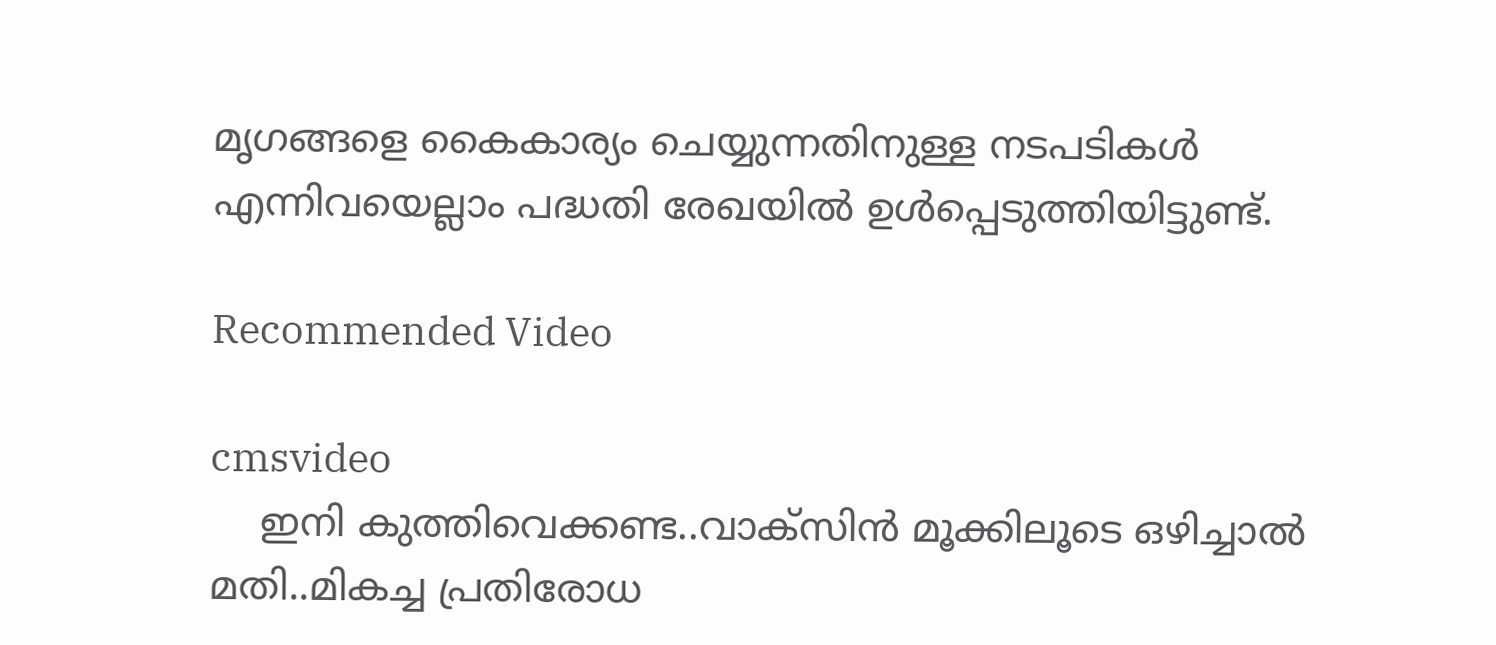മൃഗങ്ങളെ കൈകാര്യം ചെയ്യുന്നതിനുള്ള നടപടികള്‍ എന്നിവയെല്ലാം പദ്ധതി രേഖയില്‍ ഉള്‍പ്പെടുത്തിയിട്ടുണ്ട്.

Recommended Video

cmsvideo
    ഇനി കുത്തിവെക്കണ്ട..വാക്സിൻ മൂക്കിലൂടെ ഒഴിച്ചാൽ മതി..മികച്ച പ്രതിരോധ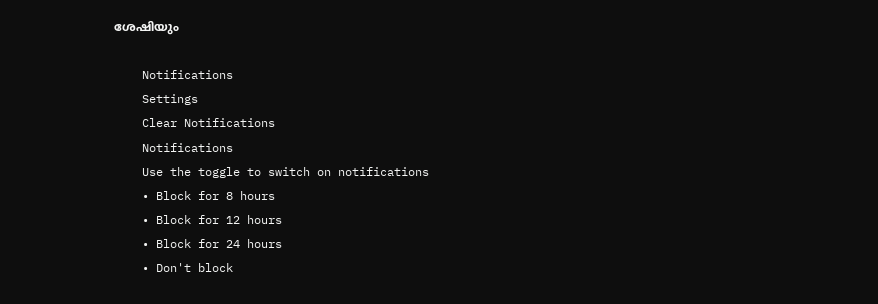ശേഷിയും

    Notifications
    Settings
    Clear Notifications
    Notifications
    Use the toggle to switch on notifications
    • Block for 8 hours
    • Block for 12 hours
    • Block for 24 hours
    • Don't block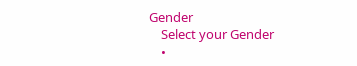Gender
    Select your Gender
    •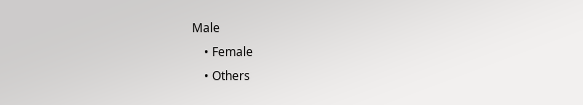Male
    • Female
    • Others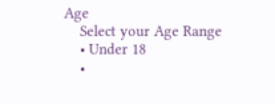Age
    Select your Age Range
    • Under 18
    •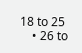18 to 25
    • 26 to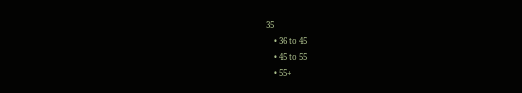35
    • 36 to 45
    • 45 to 55
    • 55+